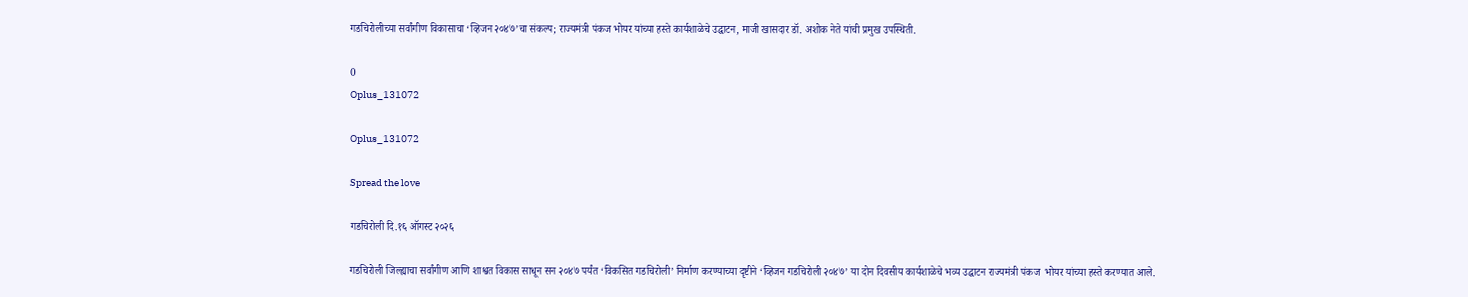गडचिरोलीच्या सर्वांगीण विकासाचा ‘व्हिजन २०४७’चा संकल्प; राज्यमंत्री पंकज भोयर यांच्या हस्ते कार्यशाळेचे उद्घाटन, माजी खासदार डॉ. अशोक नेते यांची प्रमुख उपस्थिती.

0
Oplus_131072

Oplus_131072

Spread the love

गडचिरोली दि.१६ ऑगस्ट २०२६

गडचिरोली जिल्ह्याचा सर्वांगीण आणि शाश्वत विकास साधून सन २०४७ पर्यंत ‘विकसित गडचिरोली’ निर्माण करण्याच्या दृष्टीने ‘व्हिजन गडचिरोली २०४७’ या दोन दिवसीय कार्यशाळेचे भव्य उद्घाटन राज्यमंत्री पंकज  भोयर यांच्या हस्ते करण्यात आले.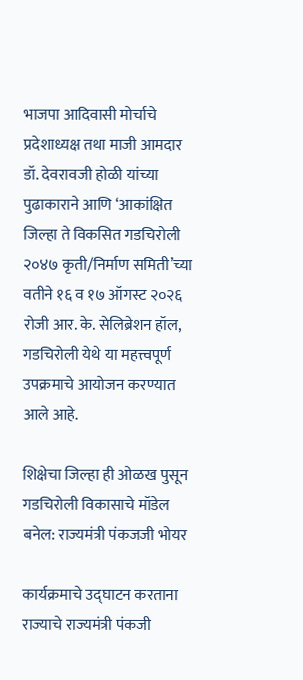भाजपा आदिवासी मोर्चाचे प्रदेशाध्यक्ष तथा माजी आमदार डॉ. देवरावजी होळी यांच्या पुढाकाराने आणि ‘आकांक्षित जिल्हा ते विकसित गडचिरोली २०४७ कृती/निर्माण समिती’च्या वतीने १६ व १७ ऑगस्ट २०२६ रोजी आर. के. सेलिब्रेशन हॉल, गडचिरोली येथे या महत्त्वपूर्ण उपक्रमाचे आयोजन करण्यात आले आहे.

शिक्षेचा जिल्हा ही ओळख पुसून गडचिरोली विकासाचे मॉडेल बनेल: राज्यमंत्री पंकजजी भोयर

कार्यक्रमाचे उद्घाटन करताना राज्याचे राज्यमंत्री पंकजी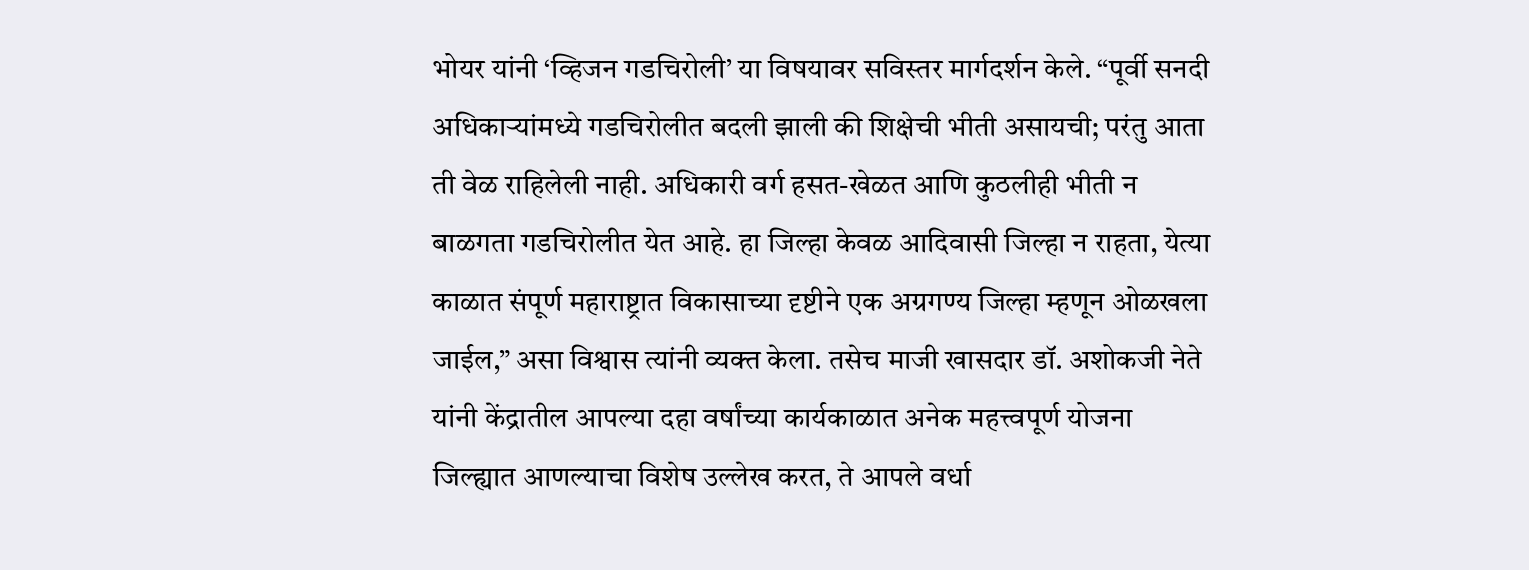भोयर यांनी ‘व्हिजन गडचिरोली’ या विषयावर सविस्तर मार्गदर्शन केले. “पूर्वी सनदी अधिकाऱ्यांमध्ये गडचिरोलीत बदली झाली की शिक्षेची भीती असायची; परंतु आता ती वेळ राहिलेली नाही. अधिकारी वर्ग हसत-खेळत आणि कुठलीही भीती न बाळगता गडचिरोलीत येत आहे. हा जिल्हा केवळ आदिवासी जिल्हा न राहता, येत्या काळात संपूर्ण महाराष्ट्रात विकासाच्या दृष्टीने एक अग्रगण्य जिल्हा म्हणून ओळखला जाईल,” असा विश्वास त्यांनी व्यक्त केला. तसेच माजी खासदार डॉ. अशोकजी नेते यांनी केंद्रातील आपल्या दहा वर्षांच्या कार्यकाळात अनेक महत्त्वपूर्ण योजना जिल्ह्यात आणल्याचा विशेष उल्लेख करत, ते आपले वर्धा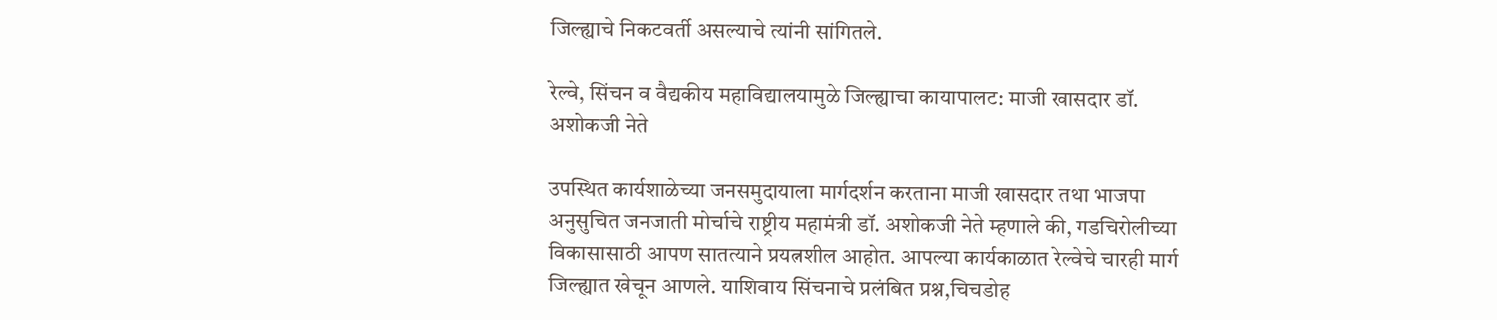जिल्ह्याचे निकटवर्ती असल्याचे त्यांनी सांगितले.

रेल्वे, सिंचन व वैद्यकीय महाविद्यालयामुळे जिल्ह्याचा कायापालट: माजी खासदार डॉ. अशोकजी नेते

उपस्थित कार्यशाळेच्या जनसमुदायाला मार्गदर्शन करताना माजी खासदार तथा भाजपा अनुसुचित जनजाती मोर्चाचे राष्ट्रीय महामंत्री डॉ. अशोकजी नेते म्हणाले की, गडचिरोलीच्या विकासासाठी आपण सातत्याने प्रयत्नशील आहोत. आपल्या कार्यकाळात रेल्वेचे चारही मार्ग जिल्ह्यात खेचून आणले. याशिवाय सिंचनाचे प्रलंबित प्रश्न,चिचडोह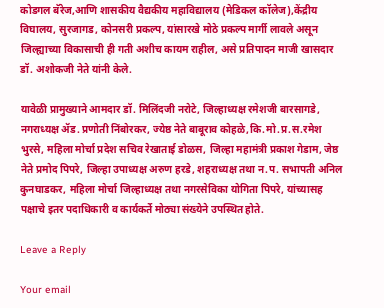कोडगल बॅरेज,आणि शासकीय वैद्यकीय महाविद्यालय (मेडिकल कॉलेज),केंद्रीय विघालय, सुरजागड, कोनसरी प्रकल्प, यांसारखे मोठे प्रकल्प मार्गी लावले असून जिल्ह्याच्या विकासाची ही गती अशीच कायम राहील, असे प्रतिपादन माजी खासदार डॉ. अशोकजी नेते यांनी केले.

यावेळी प्रामुख्याने आमदार डॉ. मिलिंदजी नरोटे, जिल्हाध्यक्ष रमेशजी बारसागडे, नगराध्यक्ष ॲड. प्रणोती निंबोरकर, ज्येष्ठ नेते बाबूराव कोहळे,कि.मो.प्र.स.रमेश भुरसे, महिला मोर्चा प्रदेश सचिव रेखाताई डोळस, जिल्हा महामंत्री प्रकाश गेडाम, जेष्ठ नेते प्रमोद पिपरे, जिल्हा उपाध्यक्ष अरुण हरडे, शहराध्यक्ष तथा न.प. सभापती अनिल कुनघाडकर, महिला मोर्चा जिल्हाध्यक्ष तथा नगरसेविका योगिता पिपरे, यांच्यासह पक्षाचे इतर पदाधिकारी व कार्यकर्ते मोठ्या संख्येने उपस्थित होते.

Leave a Reply

Your email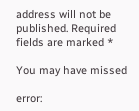address will not be published. Required fields are marked *

You may have missed

error: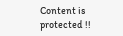Content is protected !!